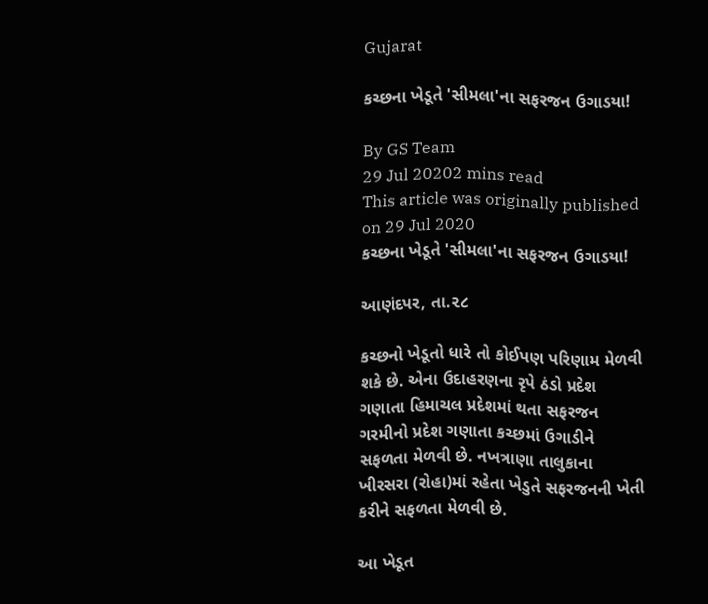Gujarat

કચ્છના ખેડૂતે 'સીમલા'ના સફરજન ઉગાડયા!

By GS Team
29 Jul 20202 mins read
This article was originally published on 29 Jul 2020
કચ્છના ખેડૂતે 'સીમલા'ના સફરજન ઉગાડયા!

આણંદપર, તા.૨૮

કચ્છનો ખેડૂતો ધારે તો કોઈપણ પરિણામ મેળવી શકે છે. એના ઉદાહરણના રૃપે ઠંડો પ્રદેશ ગણાતા હિમાચલ પ્રદેશમાં થતા સફરજન ગરમીનો પ્રદેશ ગણાતા કચ્છમાં ઉગાડીને સફળતા મેળવી છે. નખત્રાણા તાલુકાના ખીરસરા (રોહા)માં રહેતા ખેડુતે સફરજનની ખેતી કરીને સફળતા મેળવી છે.

આ ખેડૂત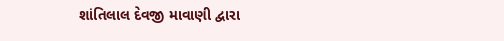શાંતિલાલ દેવજી માવાણી દ્વારા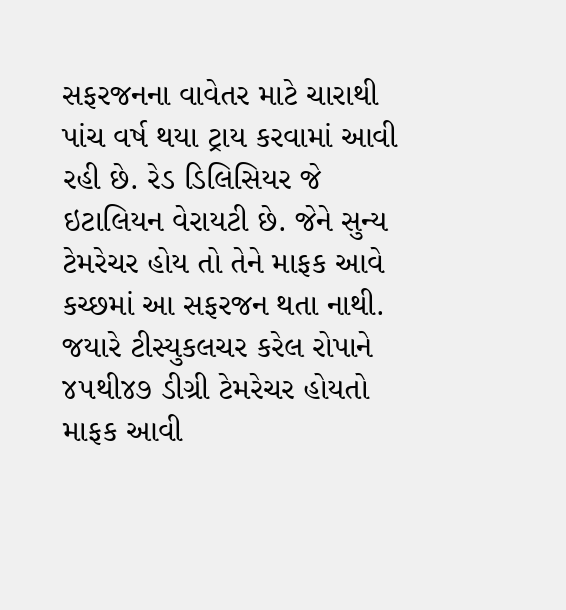સફરજનના વાવેતર માટે ચારાથી પાંચ વર્ષ થયા ટ્રાય કરવામાં આવી રહી છે. રેડ ડિલિસિયર જે ઇટાલિયન વેરાયટી છે. જેને સુન્ય ટેમરેચર હોય તો તેને માફક આવે કચ્છમાં આ સફરજન થતા નાથી. જયારે ટીસ્યુકલચર કરેલ રોપાને ૪૫થી૪૭ ડીગ્રી ટેમરેચર હોયતો માફક આવી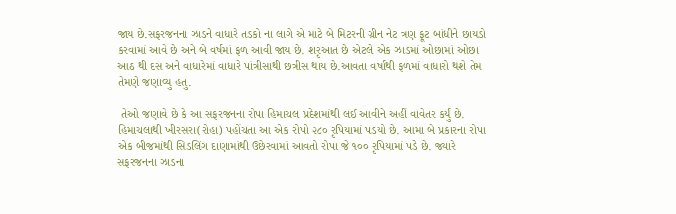જાય છે.સફરજનના ઝાડને વાધારે તડકો ના લાગે એ માટે બે મિટરની ગ્રીન નેટ ત્રણ ફૂટ બાંધીને છાયડો કરવામાં આવે છે અને બે વર્ષમાં ફળ આવી જાય છે. શરૃઆત છે એટલે એક ઝાડમાં ઓછામાં ઓછા આઠ થી દસ અને વાધારેમાં વાધારે પાંત્રીસાથી છત્રીસ થાય છે.આવતા વર્ષાથી ફળમાં વાધારો થશે તેમ તેમણે જણાવ્યુ હતુ.

 તેઓ જણાવે છે કે આ સફરજનના રોપા હિમાચલ પ્રદેશમાંથી લઈ આવીને અહીં વાવેતર કર્યું છે. હિમાચલાથી ખીરસરા(રોહા) પહોંચતા આ એક રોપો ૨૮૦ રૃપિયામાં પડયો છે. આમા બે પ્રકારના રોપા એક બીજમાંથી સિડલિંગ દાણામાંથી ઉછેરવામાં આવતો રોપા જે ૧૦૦ રૃપિયામાં પડે છે. જ્યારે સફરજનના ઝાડના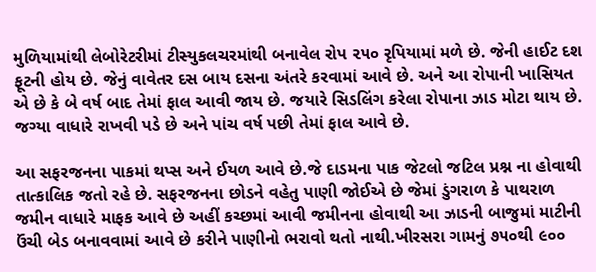મુળિયામાંથી લેબોરેટરીમાં ટીસ્યુકલચરમાંથી બનાવેલ રોપ ૨૫૦ રૃપિયામાં મળે છે. જેની હાઈટ દશ ફૂટની હોય છે. જેનું વાવેતર દસ બાય દસના અંતરે કરવામાં આવે છે. અને આ રોપાની ખાસિયત એ છે કે બે વર્ષ બાદ તેમાં ફાલ આવી જાય છે. જયારે સિડલિંગ કરેલા રોપાના ઝાડ મોટા થાય છે. જગ્યા વાધારે રાખવી પડે છે અને પાંચ વર્ષ પછી તેમાં ફાલ આવે છે.

આ સફરજનના પાકમાં થપ્સ અને ઈયળ આવે છે.જે દાડમના પાક જેટલો જટિલ પ્રશ્ન ના હોવાથી તાત્કાલિક જતો રહે છે. સફરજનના છોડને વહેતુ પાણી જોઈએ છે જેમાં ડુંગરાળ કે પાથરાળ જમીન વાધારે માફક આવે છે અહીં કચ્છમાં આવી જમીનના હોવાથી આ ઝાડની બાજુમાં માટીની ઉંચી બેડ બનાવવામાં આવે છે કરીને પાણીનો ભરાવો થતો નાથી.ખીરસરા ગામનું ૭૫૦થી ૯૦૦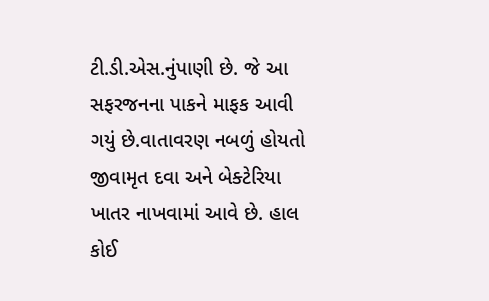ટી.ડી.એસ.નુંપાણી છે. જે આ સફરજનના પાકને માફક આવી ગયું છે.વાતાવરણ નબળું હોયતો જીવામૃત દવા અને બેક્ટેરિયા ખાતર નાખવામાં આવે છે. હાલ કોઈ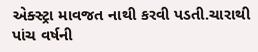એક્સ્ટ્રા માવજત નાથી કરવી પડતી.ચારાથી પાંચ વર્ષની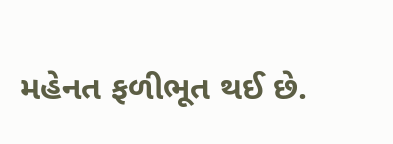મહેનત ફળીભૂત થઈ છે.